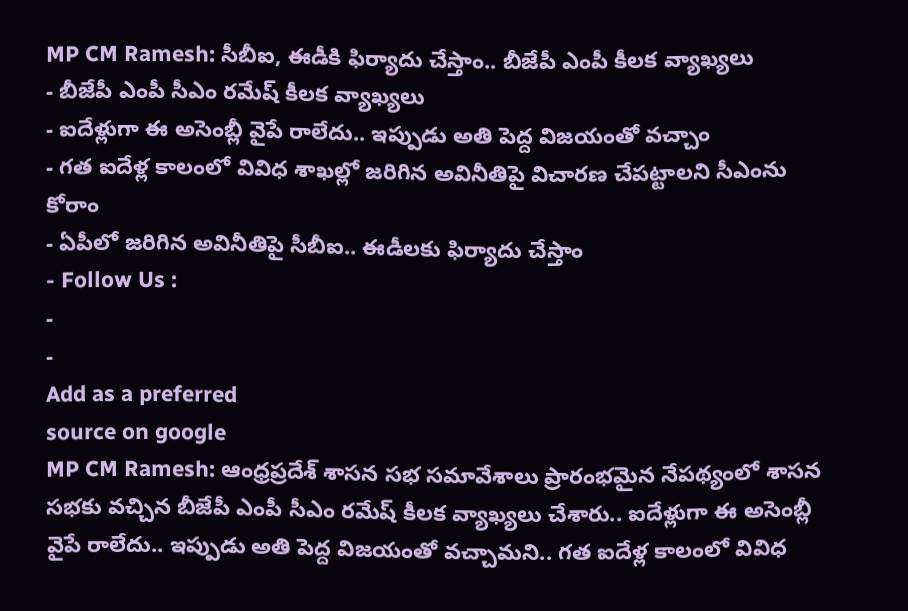MP CM Ramesh: సీబీఐ, ఈడీకి ఫిర్యాదు చేస్తాం.. బీజేపీ ఎంపీ కీలక వ్యాఖ్యలు
- బీజేపీ ఎంపీ సీఎం రమేష్ కీలక వ్యాఖ్యలు
- ఐదేళ్లుగా ఈ అసెంబ్లీ వైపే రాలేదు.. ఇప్పుడు అతి పెద్ద విజయంతో వచ్చాం
- గత ఐదేళ్ల కాలంలో వివిధ శాఖల్లో జరిగిన అవినీతిపై విచారణ చేపట్టాలని సీఎంను కోరాం
- ఏపీలో జరిగిన అవినీతిపై సీబీఐ.. ఈడీలకు ఫిర్యాదు చేస్తాం
- Follow Us :
-
-
Add as a preferred
source on google
MP CM Ramesh: ఆంధ్రప్రదేశ్ శాసన సభ సమావేశాలు ప్రారంభమైన నేపథ్యంలో శాసన సభకు వచ్చిన బీజేపీ ఎంపీ సీఎం రమేష్ కీలక వ్యాఖ్యలు చేశారు.. ఐదేళ్లుగా ఈ అసెంబ్లీ వైపే రాలేదు.. ఇప్పుడు అతి పెద్ద విజయంతో వచ్చామని.. గత ఐదేళ్ల కాలంలో వివిధ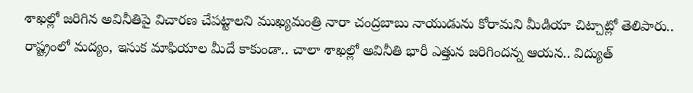శాఖల్లో జరిగిన అవినీతిపై విచారణ చేపట్టాలని ముఖ్యమంత్రి నారా చంద్రబాబు నాయుడును కోరామని మీడియా చిట్చాట్లో తెలిపారు.. రాష్ట్రంలో మద్యం, ఇసుక మాఫియాల మీదే కాకుండా.. చాలా శాఖల్లో అవినీతి భారీ ఎత్తున జరిగిందన్న ఆయన.. విద్యుత్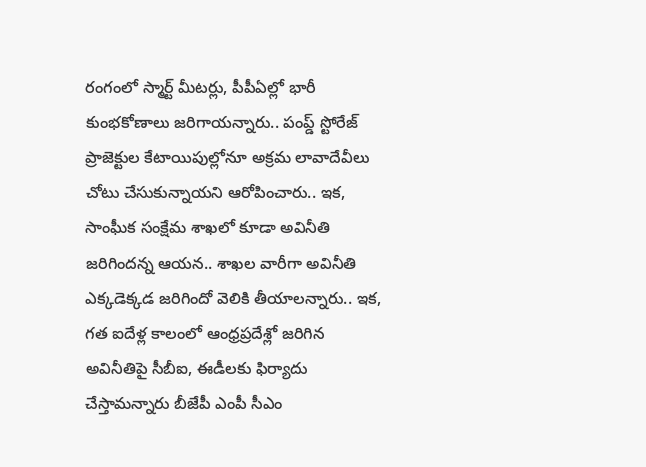రంగంలో స్మార్ట్ మీటర్లు, పీపీఏల్లో భారీ కుంభకోణాలు జరిగాయన్నారు.. పంప్డ్ స్టోరేజ్ ప్రాజెక్టుల కేటాయిపుల్లోనూ అక్రమ లావాదేవీలు చోటు చేసుకున్నాయని ఆరోపించారు.. ఇక, సాంఘీక సంక్షేమ శాఖలో కూడా అవినీతి జరిగిందన్న ఆయన.. శాఖల వారీగా అవినీతి ఎక్కడెక్కడ జరిగిందో వెలికి తీయాలన్నారు.. ఇక, గత ఐదేళ్ల కాలంలో ఆంధ్రప్రదేశ్లో జరిగిన అవినీతిపై సీబీఐ, ఈడీలకు ఫిర్యాదు చేస్తామన్నారు బీజేపీ ఎంపీ సీఎం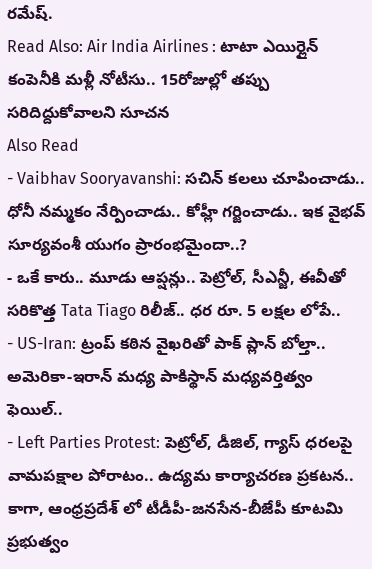రమేష్.
Read Also: Air India Airlines : టాటా ఎయిర్లైన్ కంపెనీకి మళ్లీ నోటీసు.. 15రోజుల్లో తప్పు సరిదిద్దుకోవాలని సూచన
Also Read
- Vaibhav Sooryavanshi: సచిన్ కలలు చూపించాడు.. ధోనీ నమ్మకం నేర్పించాడు.. కోహ్లీ గర్జించాడు.. ఇక వైభవ్ సూర్యవంశీ యుగం ప్రారంభమైందా..?
- ఒకే కారు.. మూడు ఆప్షన్లు.. పెట్రోల్, సీఎన్జీ, ఈవీతో సరికొత్త Tata Tiago రిలీజ్.. ధర రూ. 5 లక్షల లోపే..
- US-Iran: ట్రంప్ కఠిన వైఖరితో పాక్ ప్లాన్ బోల్తా.. అమెరికా-ఇరాన్ మధ్య పాకిస్థాన్ మధ్యవర్తిత్వం ఫెయిల్..
- Left Parties Protest: పెట్రోల్, డీజిల్, గ్యాస్ ధరలపై వామపక్షాల పోరాటం.. ఉద్యమ కార్యాచరణ ప్రకటన..
కాగా, ఆంధ్రప్రదేశ్ లో టీడీపీ-జనసేన-బీజేపీ కూటమి ప్రభుత్వం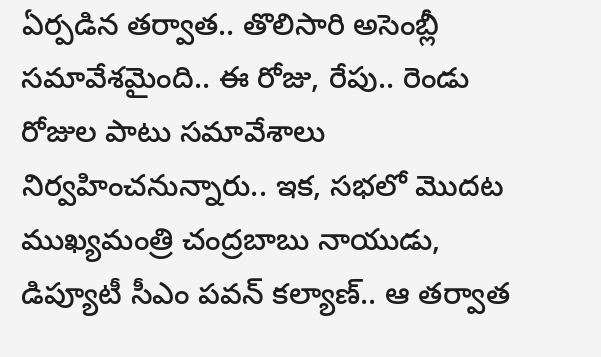ఏర్పడిన తర్వాత.. తొలిసారి అసెంబ్లీ సమావేశమైంది.. ఈ రోజు, రేపు.. రెండు రోజుల పాటు సమావేశాలు నిర్వహించనున్నారు.. ఇక, సభలో మొదట ముఖ్యమంత్రి చంద్రబాబు నాయుడు, డిప్యూటీ సీఎం పవన్ కల్యాణ్.. ఆ తర్వాత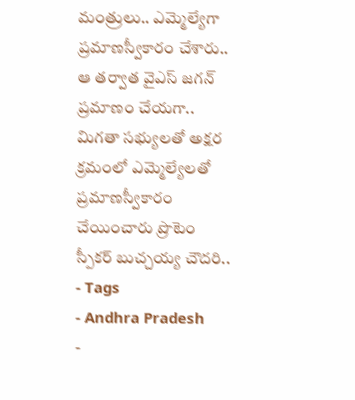మంత్రులు.. ఎమ్మెల్యేగా ప్రమాణస్వీకారం చేశారు.. ఆ తర్వాత వైఎస్ జగన్ ప్రమాణం చేయగా.. మిగతా సభ్యులతో అక్షర క్రమంలో ఎమ్మెల్యేలతో ప్రమాణస్వీకారం చేయించారు ప్రొటెం స్పీకర్ బుచ్చయ్య చౌదరి..
- Tags
- Andhra Pradesh
-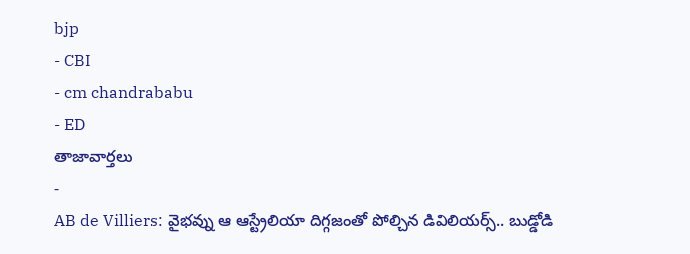bjp
- CBI
- cm chandrababu
- ED
తాజావార్తలు
-
AB de Villiers: వైభవ్ను ఆ ఆస్ట్రేలియా దిగ్గజంతో పోల్చిన డివిలియర్స్.. బుడ్డోడి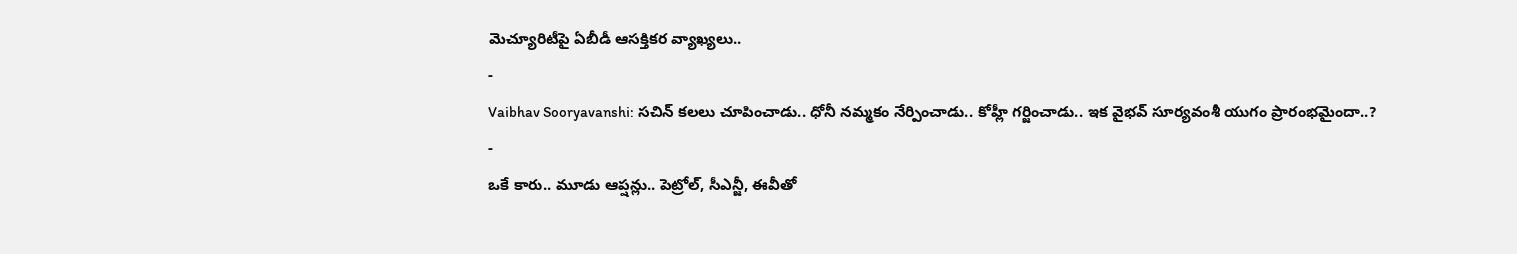మెచ్యూరిటీపై ఏబీడీ ఆసక్తికర వ్యాఖ్యలు..
-
Vaibhav Sooryavanshi: సచిన్ కలలు చూపించాడు.. ధోనీ నమ్మకం నేర్పించాడు.. కోహ్లీ గర్జించాడు.. ఇక వైభవ్ సూర్యవంశీ యుగం ప్రారంభమైందా..?
-
ఒకే కారు.. మూడు ఆప్షన్లు.. పెట్రోల్, సీఎన్జీ, ఈవీతో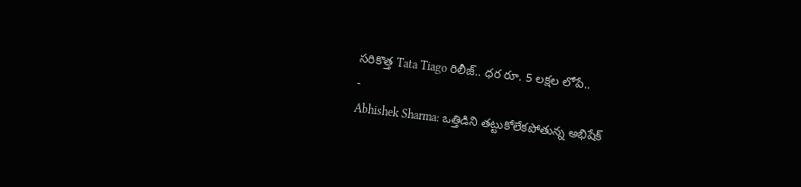సరికొత్త Tata Tiago రిలీజ్.. ధర రూ. 5 లక్షల లోపే..
-
Abhishek Sharma: ఒత్తిడిని తట్టుకోలేకపోతున్న అభిషేక్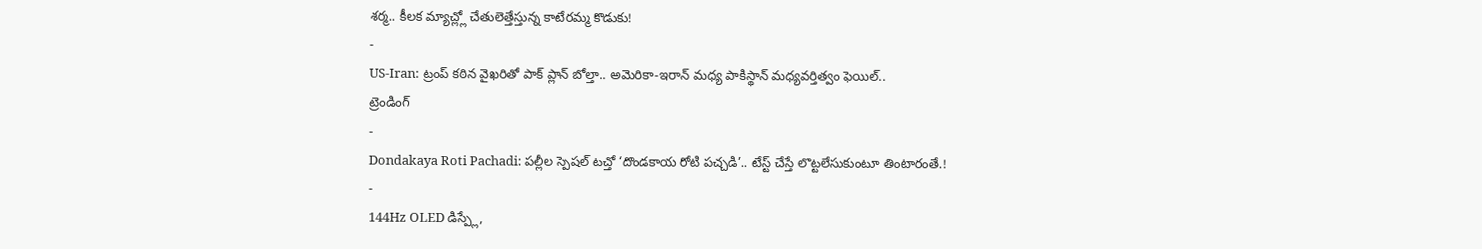శర్మ.. కీలక మ్యాచ్ల్లో చేతులెత్తేస్తున్న కాటేరమ్మ కొడుకు!
-
US-Iran: ట్రంప్ కఠిన వైఖరితో పాక్ ప్లాన్ బోల్తా.. అమెరికా-ఇరాన్ మధ్య పాకిస్థాన్ మధ్యవర్తిత్వం ఫెయిల్..
ట్రెండింగ్
-
Dondakaya Roti Pachadi: పల్లీల స్పెషల్ టచ్తో ‘దొండకాయ రోటి పచ్చడి’.. టేస్ట్ చేస్తే లొట్టలేసుకుంటూ తింటారంతే.!
-
144Hz OLED డిస్ప్లే,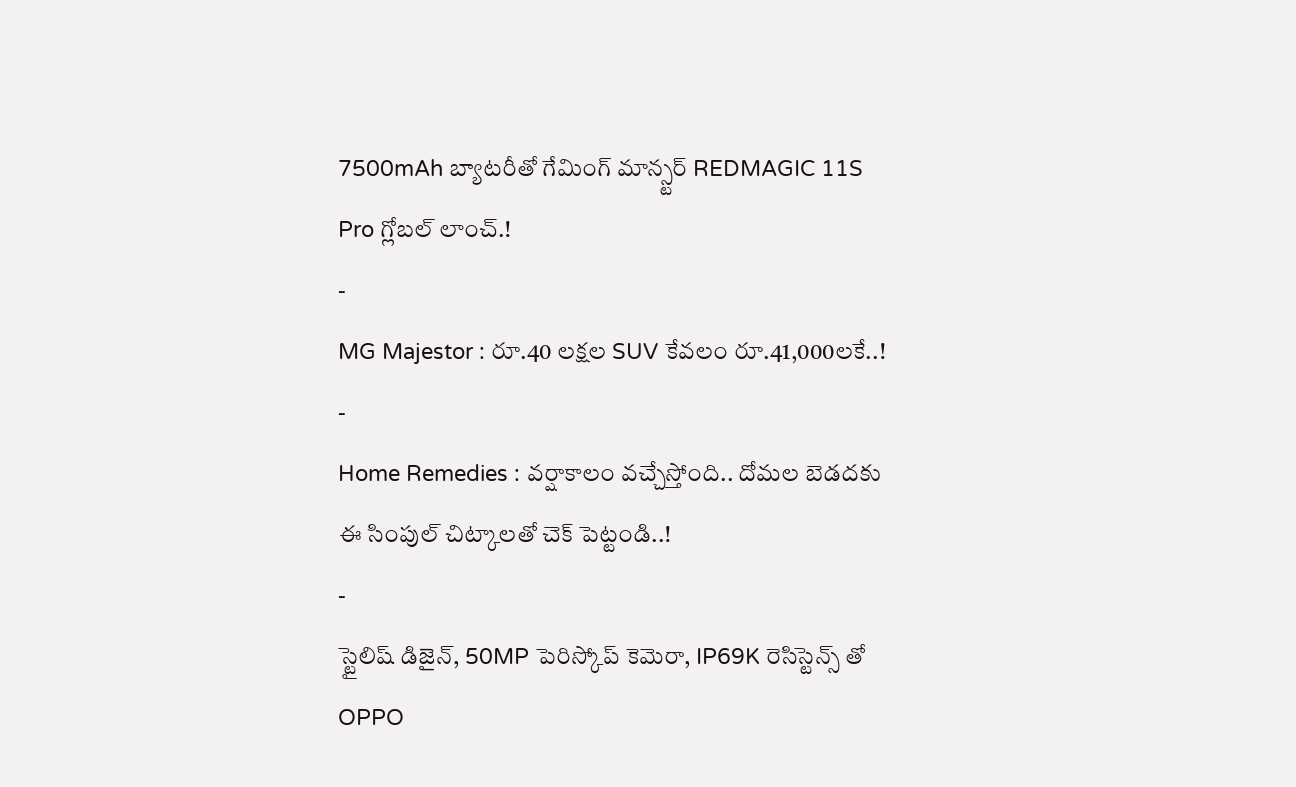7500mAh బ్యాటరీతో గేమింగ్ మాన్స్టర్ REDMAGIC 11S Pro గ్లోబల్ లాంచ్.!
-
MG Majestor : రూ.40 లక్షల SUV కేవలం రూ.41,000లకే..!
-
Home Remedies : వర్షాకాలం వచ్చేస్తోంది.. దోమల బెడదకు ఈ సింపుల్ చిట్కాలతో చెక్ పెట్టండి..!
-
స్టైలిష్ డిజైన్, 50MP పెరిస్కోప్ కెమెరా, IP69K రెసిస్టెన్స్ తో OPPO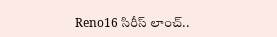Reno16 సిరీస్ లాంచ్..